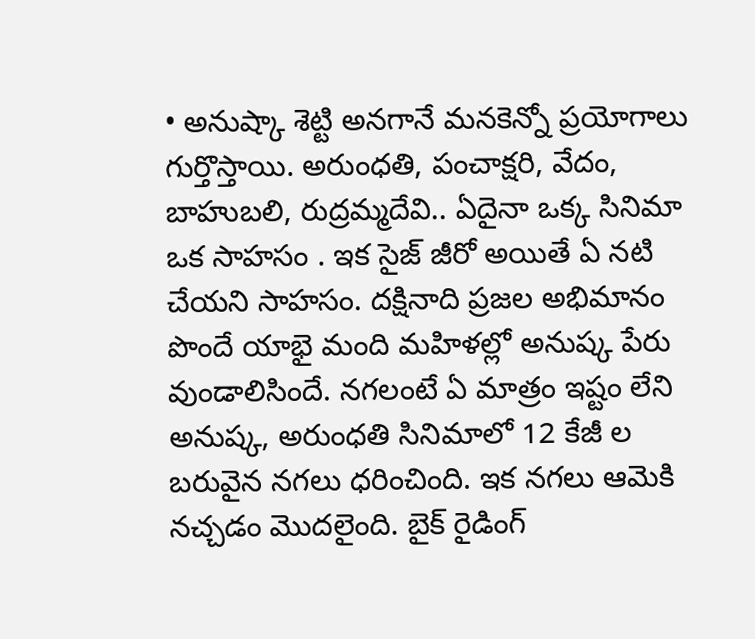• అనుష్కా శెట్టి అనగానే మనకెన్నో ప్రయోగాలు గుర్తొస్తాయి. అరుంధతి, పంచాక్షరి, వేదం, బాహుబలి, రుద్రమ్మదేవి.. ఏదైనా ఒక్క సినిమా ఒక సాహసం . ఇక సైజ్ జీరో అయితే ఏ నటి చేయని సాహసం. దక్షినాది ప్రజల అభిమానం పొందే యాభై మంది మహిళల్లో అనుష్క పేరు వుండాలిసిందే. నగలంటే ఏ మాత్రం ఇష్టం లేని అనుష్క, అరుంధతి సినిమాలో 12 కేజీ ల బరువైన నగలు ధరించింది. ఇక నగలు ఆమెకి నచ్చడం మొదలైంది. బైక్ రైడింగ్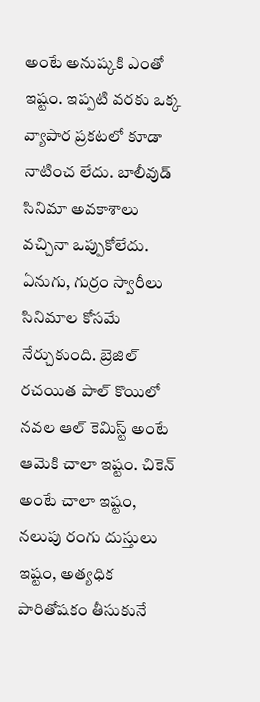అంటే అనుష్కకి ఎంతో ఇష్టం. ఇప్పటి వరకు ఒక్క వ్యాపార ప్రకటలో కూడా నాటించ లేదు. బాలీవుడ్ సినిమా అవకాశాలు వచ్చినా ఒప్పుకోలేదు. ఏనుగు, గుర్రం స్వారీలు సినిమాల కోసమే నేర్చుకుంది. బ్రెజిల్ రచయిత పాల్ కొయిలో నవల ఆల్ కెమిస్ట్ అంటే ఆమెకి చాలా ఇష్టం. చికెన్ అంటే చాలా ఇష్టం, నలుపు రంగు దుస్తులు ఇష్టం, అత్యధిక పారితోషకం తీసుకునే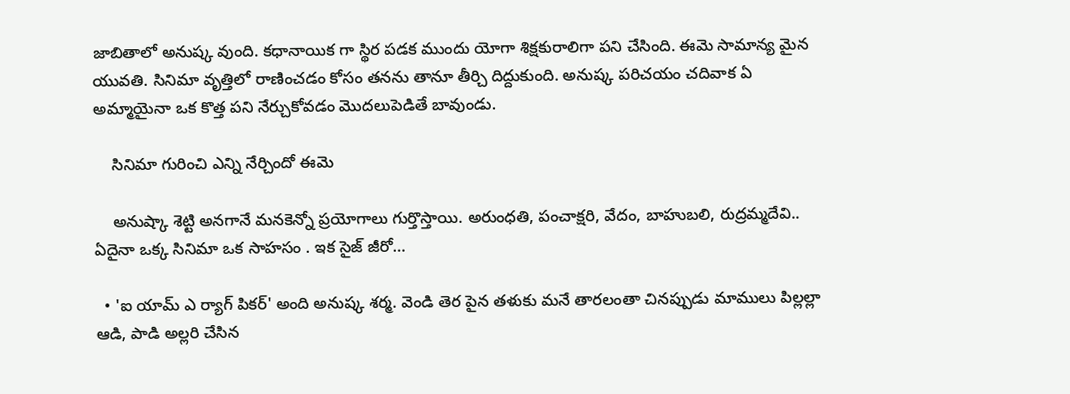జాబితాలో అనుష్క వుంది. కధానాయిక గా స్థిర పడక ముందు యోగా శిక్షకురాలిగా పని చేసింది. ఈమె సామాన్య మైన యువతి. సినిమా వృత్తిలో రాణించడం కోసం తనను తానూ తీర్చి దిద్దుకుంది. అనుష్క పరిచయం చదివాక ఏ అమ్మాయైనా ఒక కొత్త పని నేర్చుకోవడం మొదలుపెడితే బావుండు.

    సినిమా గురించి ఎన్ని నేర్చిందో ఈమె

    అనుష్కా శెట్టి అనగానే మనకెన్నో ప్రయోగాలు గుర్తొస్తాయి. అరుంధతి, పంచాక్షరి, వేదం, బాహుబలి, రుద్రమ్మదేవి.. ఏదైనా ఒక్క సినిమా ఒక సాహసం . ఇక సైజ్ జీరో…

  • 'ఐ యామ్ ఎ ర్యాగ్ పికర్' అంది అనుష్క శర్మ. వెండి తెర పైన తళుకు మనే తారలంతా చినప్పుడు మాములు పిల్లల్లా ఆడి, పాడి అల్లరి చేసిన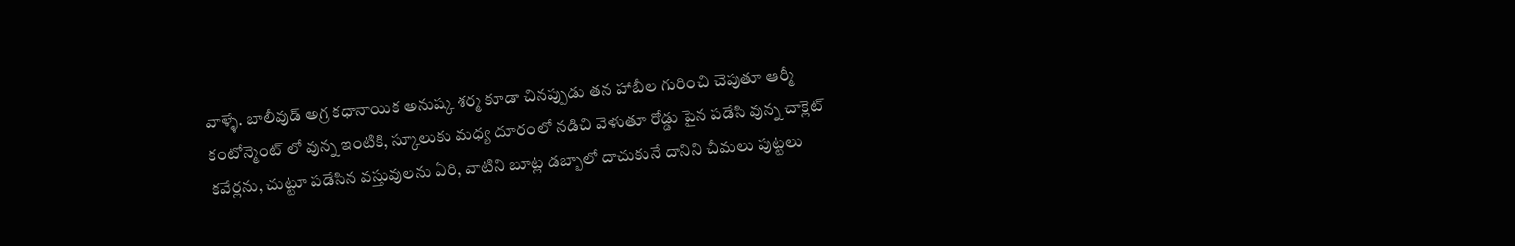వాళ్ళే. బాలీవుడ్ అగ్ర కధానాయిక అనుష్క శర్మ కూడా చినప్పుడు తన హాబీల గురించి చెపుతూ ఆర్మీ కంటోన్మెంట్ లో వున్న ఇంటికి, స్కూలుకు మధ్య దూరంలో నడిచి వెళుతూ రోడ్డు పైన పడేసి వున్న చాక్లెట్ కవేర్లను, చుట్టూ పడేసిన వస్తువులను ఏరి, వాటిని బూట్ల డబ్బాలో దాచుకునే దానిని చీమలు పుట్టలు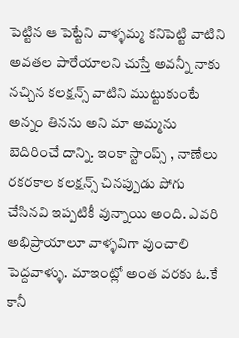పెట్టిన ఆ పెట్టేని వాళ్ళమ్మ కనిపెట్టి వాటిని అవతల పారేయాలని చుస్తే అవన్నీ నాకు నచ్చిన కలక్షన్స్ వాటిని ముట్టుకుంటే అన్నం తినను అని మా అమ్మను బెదిరించే దాన్ని. ఇంకా స్టాంప్స్ , నాణేలు రకరకాల కలక్షన్స్ చినప్పుడు పోగు చేసినవి ఇప్పటికీ వున్నాయి అంది. ఎవరి అభిప్రాయాలూ వాళ్ళవిగా వుంచాలి పెద్దవాళ్ళు. మాఇంట్లో అంత వరకు ఓ.కే కానీ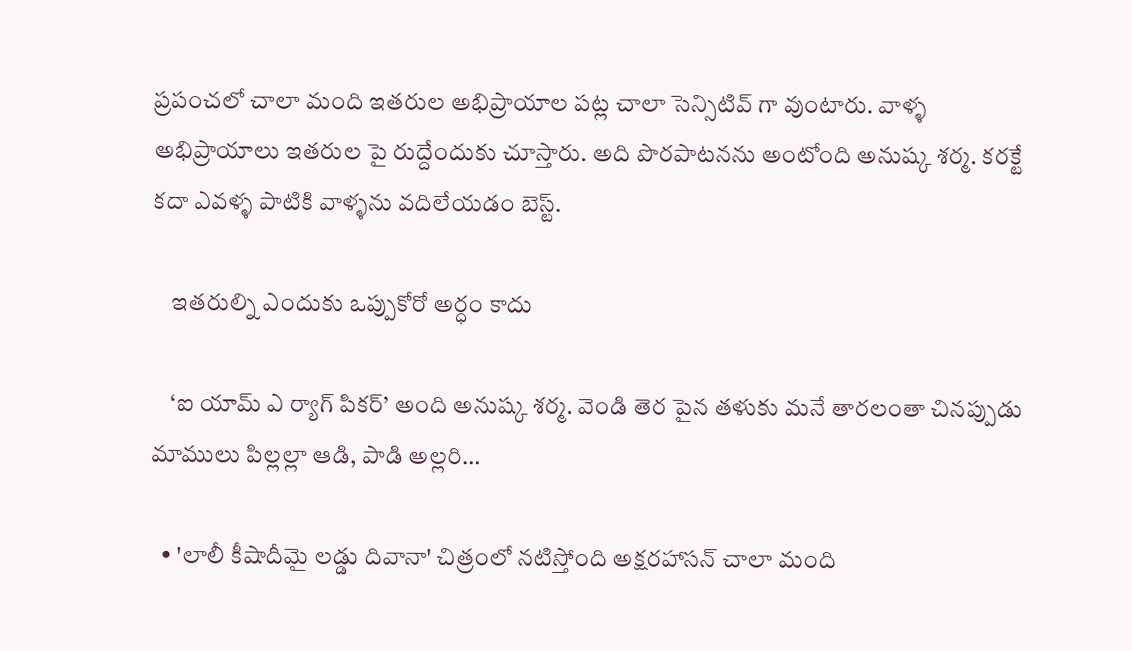ప్రపంచలో చాలా మంది ఇతరుల అభిప్రాయాల పట్ల చాలా సెన్సిటివ్ గా వుంటారు. వాళ్ళ అభిప్రాయాలు ఇతరుల పై రుద్దేందుకు చూస్తారు. అది పొరపాటనను అంటోంది అనుష్క శర్మ. కరక్టే కదా ఎవళ్ళ పాటికి వాళ్ళను వదిలేయడం బెస్ట్.

    ఇతరుల్ని ఎందుకు ఒప్పుకోరో అర్ధం కాదు

    ‘ఐ యామ్ ఎ ర్యాగ్ పికర్’ అంది అనుష్క శర్మ. వెండి తెర పైన తళుకు మనే తారలంతా చినప్పుడు మాములు పిల్లల్లా ఆడి, పాడి అల్లరి…

  • 'లాలీ కీషాదీమై లడ్డు దివానా' చిత్రంలో నటిస్తోంది అక్షరహాసన్ చాలా మంది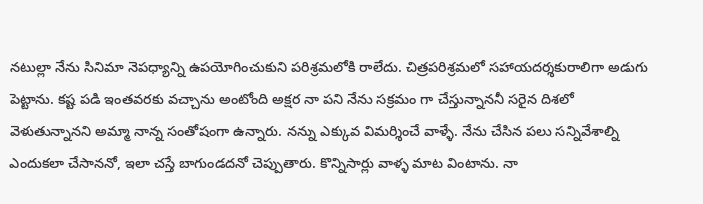నటుల్లా నేను సినిమా నెపధ్యాన్ని ఉపయోగించుకుని పరిశ్రమలోకి రాలేదు. చిత్రపరిశ్రమలో సహాయదర్శకురాలిగా అడుగు పెట్టాను. కష్ట పడి ఇంతవరకు వచ్చాను అంటోంది అక్షర నా పని నేను సక్రమం గా చేస్తున్నాననీ సరైన దిశలో వెళుతున్నానని అమ్మా నాన్న సంతోషంగా ఉన్నారు. నన్ను ఎక్కువ విమర్శించే వాళ్ళే. నేను చేసిన పలు సన్నివేశాల్ని ఎందుకలా చేసాననో, ఇలా చస్తే బాగుండదనో చెప్పుతారు. కొన్నిసార్లు వాళ్ళ మాట వింటాను. నా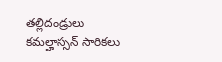తల్లిదండ్రులు కమల్హాస్సన్ సారికలు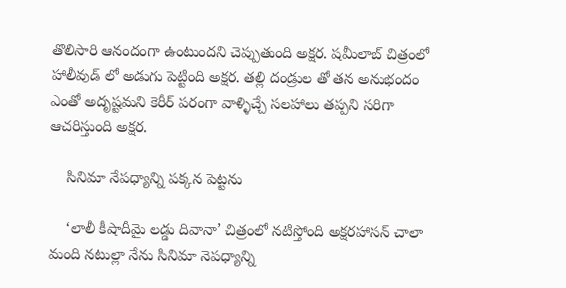తొలిసారి ఆనందంగా ఉంటుందని చెప్పుతుంది అక్షర. షమీలాబ్ చిత్రంలో హాలీవుడ్ లో అడుగు పెట్టింది అక్షర. తల్లి దండ్రుల తో తన అనుభందం ఎంతో అదృష్టమని కెరీర్ పరంగా వాళ్ళిచ్చే సలహాలు తప్పని సరిగా ఆచరిస్తుంది అక్షర.

    సినిమా నేపధ్యాన్ని పక్కన పెట్టను

    ‘లాలీ కీషాదీమై లడ్డు దివానా’ చిత్రంలో నటిస్తోంది అక్షరహాసన్ చాలా మంది నటుల్లా నేను సినిమా నెపధ్యాన్ని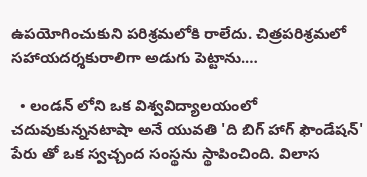ఉపయోగించుకుని పరిశ్రమలోకి రాలేదు. చిత్రపరిశ్రమలో సహాయదర్శకురాలిగా అడుగు పెట్టాను.…

  • లండన్ లోని ఒక విశ్వవిద్యాలయంలో చదువుకున్ననటాషా అనే యువతి 'ది బిగ్ హాగ్ ఫౌండేషన్' పేరు తో ఒక స్వచ్చంద సంస్థను స్థాపించింది. విలాస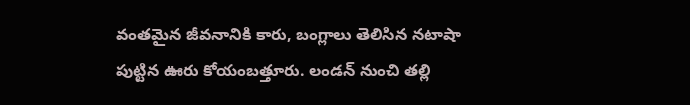వంతమైన జీవనానికి కారు, బంగ్లాలు తెలిసిన నటాషా పుట్టిన ఊరు కోయంబత్తూరు. లండన్ నుంచి తల్లి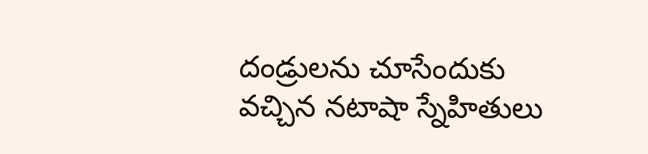దండ్రులను చూసేందుకు వచ్చిన నటాషా స్నేహితులు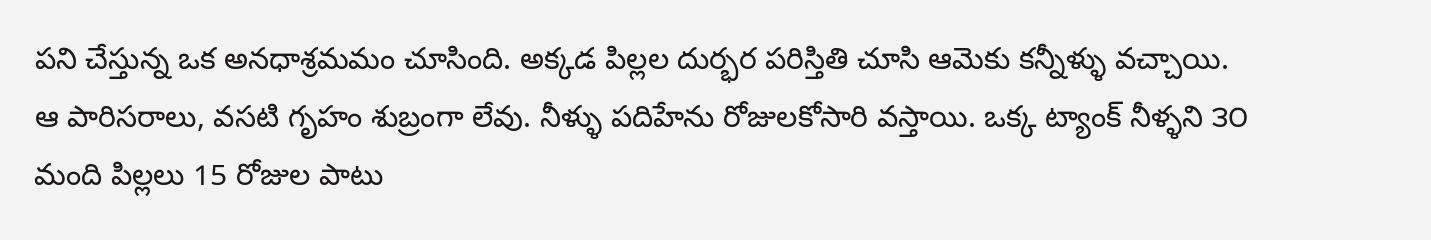పని చేస్తున్న ఒక అనధాశ్రమమం చూసింది. అక్కడ పిల్లల దుర్భర పరిస్తితి చూసి ఆమెకు కన్నీళ్ళు వచ్చాయి. ఆ పారిసరాలు, వసటి గృహం శుబ్రంగా లేవు. నీళ్ళు పదిహేను రోజులకోసారి వస్తాయి. ఒక్క ట్యాంక్ నీళ్ళని ౩౦ మంది పిల్లలు 15 రోజుల పాటు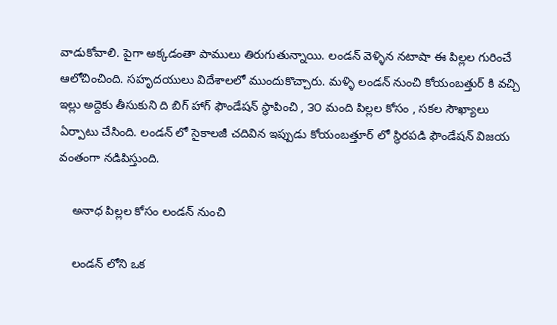వాడుకోవాలి. పైగా అక్కడంతా పాములు తిరుగుతున్నాయి. లండన్ వెళ్ళిన నటాషా ఈ పిల్లల గురించే ఆలోచించింది. సహృదయులు విదేశాలలో ముందుకొచ్చారు. మళ్ళి లండన్ నుంచి కోయంబత్తుర్ కి వచ్చి ఇల్లు అద్దెకు తీసుకుని ది బిగ్ హాగ్ ఫౌండేషన్ స్థాపించి , ౩౦ మంది పిల్లల కోసం , సకల సౌఖ్యాలు ఏర్పాటు చేసింది. లండన్ లో సైకాలజీ చదివిన ఇప్పుడు కోయంబత్తూర్ లో స్థిరపడి ఫౌండేషన్ విజయ వంతంగా నడిపిస్తుంది.

    అనాధ పిల్లల కోసం లండన్ నుంచి

    లండన్ లోని ఒక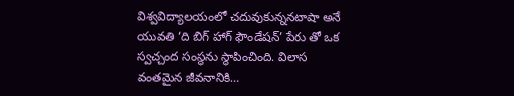విశ్వవిద్యాలయంలో చదువుకున్ననటాషా అనే యువతి ‘ది బిగ్ హాగ్ ఫౌండేషన్’ పేరు తో ఒక స్వచ్చంద సంస్థను స్థాపించింది. విలాస వంతమైన జీవనానికి…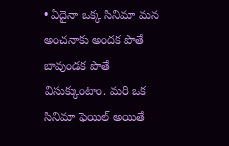• ఏదైనా ఒక్క సినిమా మన అంచనాకు అందక పొతే బావుండక పొతే విసుక్కుంటాం. మరి ఒక సినిమా ఫెయిల్ అయితే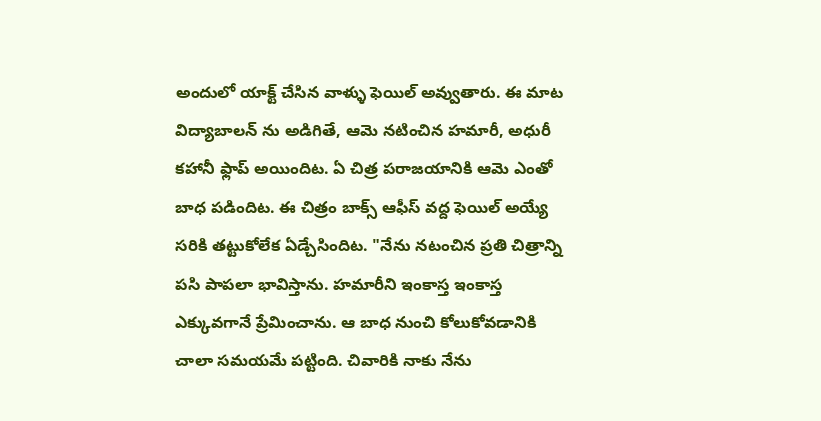అందులో యాక్ట్ చేసిన వాళ్ళు ఫెయిల్ అవ్వుతారు. ఈ మాట విద్యాబాలన్ ను అడిగితే, ఆమె నటించిన హమారీ, అధురీ కహానీ ఫ్లాప్ అయిందిట. ఏ చిత్ర పరాజయానికి ఆమె ఎంతో బాధ పడిందిట. ఈ చిత్రం బాక్స్ ఆఫీస్ వద్ద ఫెయిల్ అయ్యే సరికి తట్టుకోలేక ఏడ్చేసిందిట. "నేను నటంచిన ప్రతి చిత్రాన్ని పసి పాపలా భావిస్తాను. హమారీని ఇంకాస్త ఇంకాస్త ఎక్కువగానే ప్రేమించాను. ఆ బాధ నుంచి కోలుకోవడానికి చాలా సమయమే పట్టింది. చివారికి నాకు నేను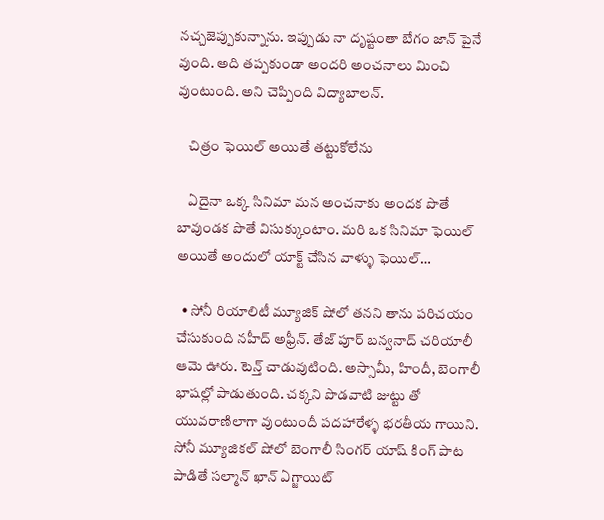నచ్చజెప్పుకున్నాను. ఇప్పుడు నా దృష్టంతా బేగం జాన్ పైనే వుంది. అది తప్పకుండా అందరి అంచనాలు మించి వుంటుంది. అని చెప్పింది విద్యాబాలన్.

    చిత్రం ఫెయిల్ అయితే తట్టుకోలేను

    ఏదైనా ఒక్క సినిమా మన అంచనాకు అందక పొతే బావుండక పొతే విసుక్కుంటాం. మరి ఒక సినిమా ఫెయిల్ అయితే అందులో యాక్ట్ చేసిన వాళ్ళు ఫెయిల్…

  • సోనీ రియాలిటీ మ్యూజిక్ షోలో తనని తాను పరిచయం చేసుకుంది నహీద్ అఫ్రీన్. తేజ్ పూర్ బన్వనాద్ చరియాలీ ఆమె ఊరు. టెన్త్ చాడువుటింది. అస్సామీ, హిందీ, బెంగాలీ భాషల్లో పాడుతుంది. చక్కని పొడవాటి జుట్టు తో యువరాణిలాగా వుంటుందీ పదహారేళ్ళ భరతీయ గాయిని. సోనీ మ్యూజికల్ షోలో బెంగాలీ సింగర్ యాష్ కింగ్ పాట పాడితే సల్మాన్ ఖాన్ ఏగ్జాయిట్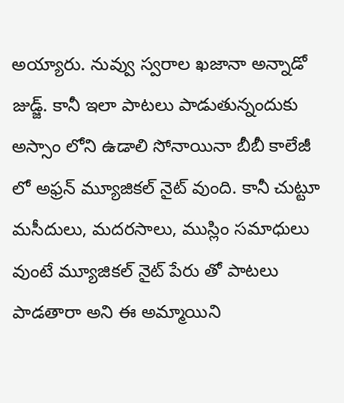అయ్యారు. నువ్వు స్వరాల ఖజానా అన్నాడో జుడ్జ్. కానీ ఇలా పాటలు పాడుతున్నందుకు అస్సాం లోని ఉడాలి సోనాయినా బీబీ కాలేజీ లో అఫ్రన్ మ్యూజికల్ నైట్ వుంది. కానీ చుట్టూ మసీదులు, మదరసాలు, ముస్లిం సమాధులు వుంటే మ్యూజికల్ నైట్ పేరు తో పాటలు పాడతారా అని ఈ అమ్మాయిని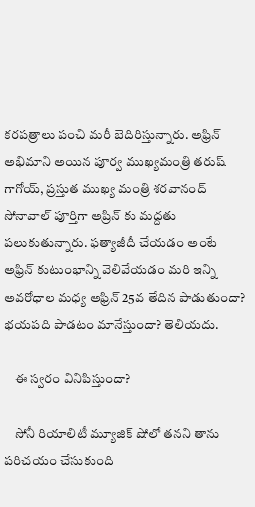కరపత్రాలు పంచి మరీ బెదిరిస్తున్నారు. అఫ్రిన్ అభిమాని అయిన పూర్వ ముఖ్యమంత్రి తరుష్ గాగోయ్, ప్రస్తుత ముఖ్య మంత్రి శరవానంద్ సోనావాల్ పూర్తిగా అప్రిన్ కు మద్దతు పలుకుతున్నారు. ఫత్యాజీదీ చేయడం అంటే అఫ్రిన్ కుటుంభాన్ని వెలివేయడం మరి ఇన్ని అవరోధాల మధ్య అఫ్రిన్ 25వ తేదిన పాడుతుందా? భయపది పాడటం మానేస్తుందా? తెలియదు.

    ఈ స్వరం వినిపిస్తుందా?

    సోనీ రియాలిటీ మ్యూజిక్ షోలో తనని తాను పరిచయం చేసుకుంది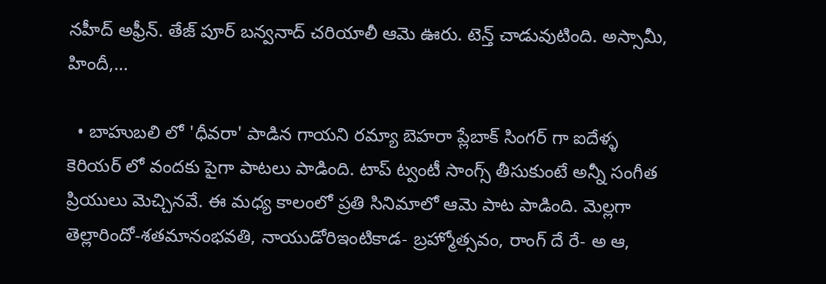నహీద్ అఫ్రీన్. తేజ్ పూర్ బన్వనాద్ చరియాలీ ఆమె ఊరు. టెన్త్ చాడువుటింది. అస్సామీ, హిందీ,…

  • బాహుబలి లో 'ధీవరా' పాడిన గాయని రమ్యా బెహరా ప్లేబాక్ సింగర్ గా ఐదేళ్ళ కెరియర్ లో వందకు పైగా పాటలు పాడింది. టాప్ ట్వంటీ సాంగ్స్ తీసుకుంటే అన్నీ సంగీత ప్రియులు మెచ్చినవే. ఈ మధ్య కాలంలో ప్రతి సినిమాలో ఆమె పాట పాడింది. మెల్లగా తెల్లారిందో-శతమానంభవతి, నాయుడోరిఇంటికాడ- బ్రహ్మోత్సవం, రాంగ్ దే రే- అ ఆ,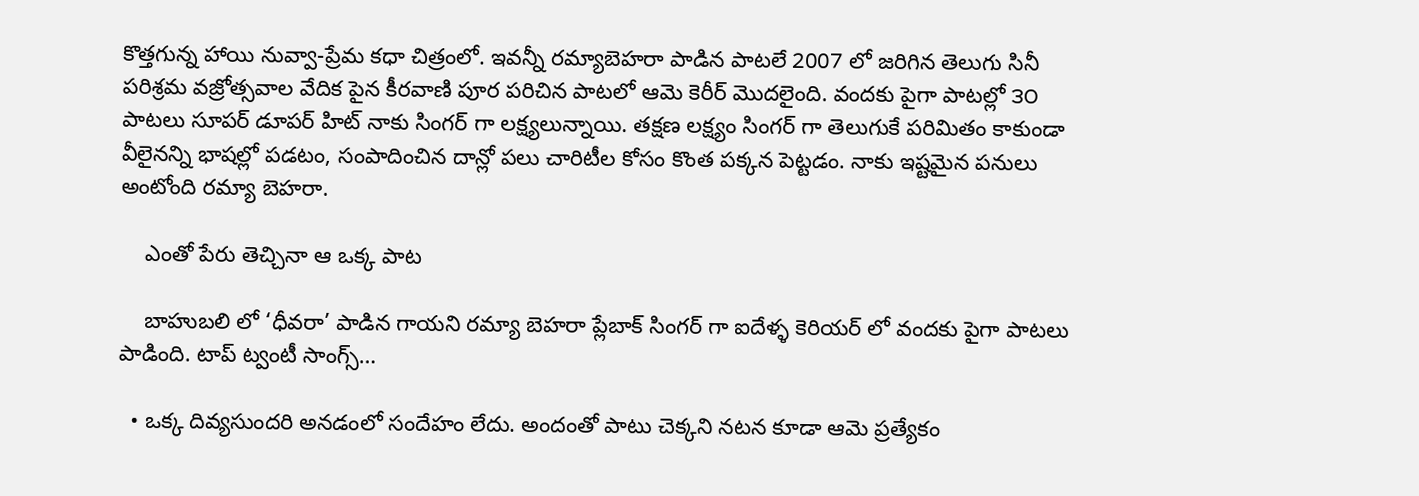కొత్తగున్న హాయి నువ్వా-ప్రేమ కధా చిత్రంలో. ఇవన్నీ రమ్యాబెహరా పాడిన పాటలే 2007 లో జరిగిన తెలుగు సినీ పరిశ్రమ వజ్రోత్సవాల వేదిక పైన కీరవాణి పూర పరిచిన పాటలో ఆమె కెరీర్ మొదలైంది. వందకు పైగా పాటల్లో ౩౦ పాటలు సూపర్ డూపర్ హిట్ నాకు సింగర్ గా లక్ష్యలున్నాయి. తక్షణ లక్ష్యం సింగర్ గా తెలుగుకే పరిమితం కాకుండా వీలైనన్ని భాషల్లో పడటం, సంపాదించిన దాన్లో పలు చారిటీల కోసం కొంత పక్కన పెట్టడం. నాకు ఇష్టమైన పనులు అంటోంది రమ్యా బెహరా.

    ఎంతో పేరు తెచ్చినా ఆ ఒక్క పాట

    బాహుబలి లో ‘ధీవరా’ పాడిన గాయని రమ్యా బెహరా ప్లేబాక్ సింగర్ గా ఐదేళ్ళ కెరియర్ లో వందకు పైగా పాటలు పాడింది. టాప్ ట్వంటీ సాంగ్స్…

  • ఒక్క దివ్యసుందరి అనడంలో సందేహం లేదు. అందంతో పాటు చెక్కని నటన కూడా ఆమె ప్రత్యేకం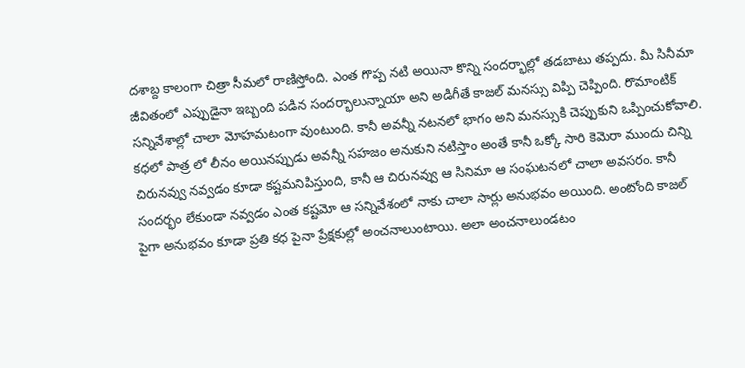దశాబ్ద కాలంగా చిత్రా సీమలో రాణిస్తోంది. ఎంత గొప్ప నటి అయినా కొన్ని సందర్భాల్లో తడబాటు తప్పదు. మీ సినీమా జీవితంలో ఎప్పుడైనా ఇబ్బంది పడిన సందర్భాలున్నాయా అని అడిగీతే కాజల్ మనస్సు విప్పి చెప్పింది. రొమాంటిక్ సన్నివేశాల్లో చాలా మోహమటంగా వుంటుంది. కానీ అవన్నీ నటనలో భాగం అని మనస్సుకి చెప్పుకుని ఒప్పించుకోవాలి. కధలో పాత్ర లో లీనం అయినప్పుడు అవన్నీ సహజం అనుకుని నటిస్తాం అంతే కానీ ఒక్కో సారి కెమెరా ముందు చిన్ని చిరునవ్వు నవ్వడం కూడా కష్టమనిపిస్తుంది, కానీ ఆ చిరునవ్వు ఆ సినిమా ఆ సంఘటనలో చాలా అవసరం. కానీ సందర్భం లేకుండా నవ్వడం ఎంత కష్టమో ఆ సన్నివేశంలో నాకు చాలా సార్లు అనుభవం అయింది. అంటోంది కాజల్ పైగా అనుభవం కూడా ప్రతి కధ పైనా ప్రేక్షకుల్లో అంచనాలుంటాయి. అలా అంచనాలుండటం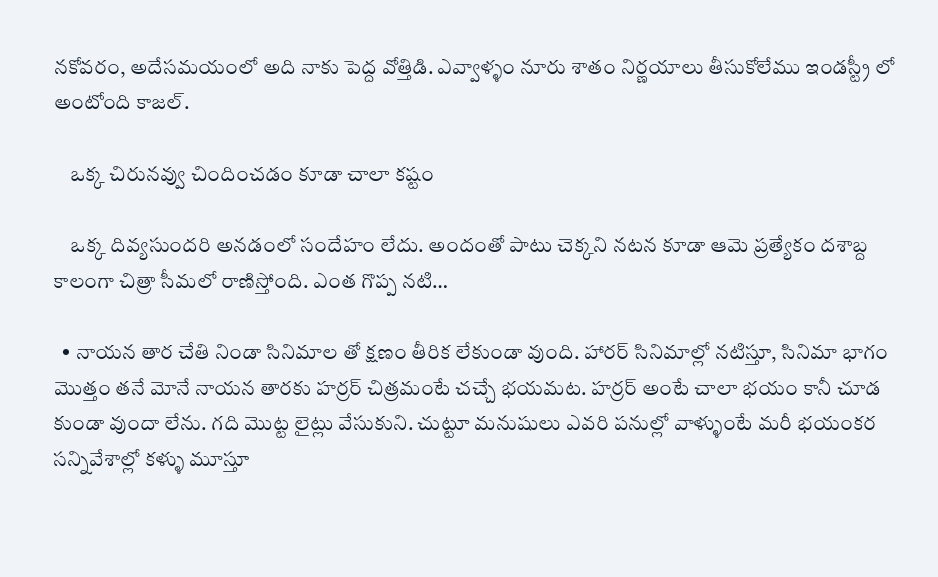నకోవరం, అదేసమయంలో అది నాకు పెద్ద వోత్తిడి. ఎవ్వాళ్ళం నూరు శాతం నిర్ణయాలు తీసుకోలేము ఇండస్ట్రీ లో అంటోంది కాజల్.

    ఒక్క చిరునవ్వు చిందించడం కూడా చాలా కష్టం

    ఒక్క దివ్యసుందరి అనడంలో సందేహం లేదు. అందంతో పాటు చెక్కని నటన కూడా ఆమె ప్రత్యేకం దశాబ్ద కాలంగా చిత్రా సీమలో రాణిస్తోంది. ఎంత గొప్ప నటి…

  • నాయన తార చేతి నిండా సినిమాల తో క్షణం తీరిక లేకుండా వుంది. హారర్ సినిమాల్లో నటిస్తూ, సినిమా భాగం మొత్తం తనే మోనే నాయన తారకు హర్రర్ చిత్రమంటే చచ్చే భయమట. హర్రర్ అంటే చాలా భయం కానీ చూడ కుండా వుందా లేను. గది మొట్ట లైట్లు వేసుకుని. చుట్టూ మనుషులు ఎవరి పనుల్లో వాళ్ళుంటే మరీ భయంకర సన్నివేశాల్లో కళ్ళు మూస్తూ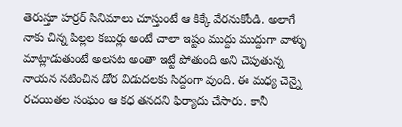తెరుస్తూ హర్రర్ సినిమాలు చూస్తుంటే ఆ కిక్కే వేరనుకోండి. అలాగే నాకు చిన్న పిల్లల కబుర్లు అంటే చాలా ఇష్టం ముద్దు ముద్దుగా వాళ్ళు మాట్లాడుతుంటే అలసట అంతా ఇట్టే పోతుంది అని చెపుతున్న నాయన నటించిన డోర విడుదలకు సిద్దంగా వుంది. ఈ మధ్య చెన్నై రచయితల సంఘం ఆ కధ తనదని ఫిర్యాదు చేసారు. కానీ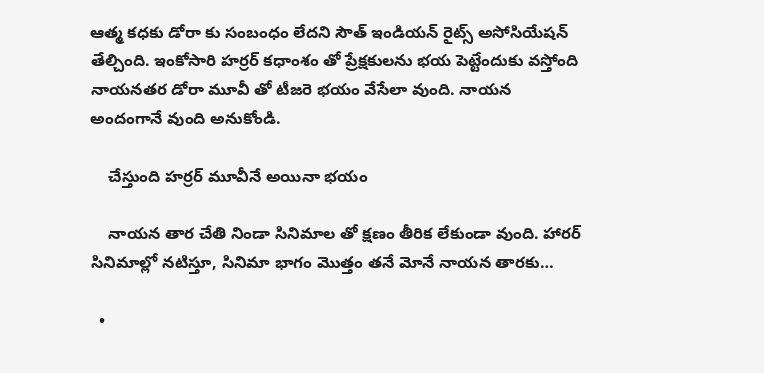ఆత్మ కధకు డోరా కు సంబంధం లేదని సౌత్ ఇండియన్ రైట్స్ అసోసియేషన్ తేల్చింది. ఇంకోసారి హర్రర్ కధాంశం తో ప్రేక్షకులను భయ పెట్టేందుకు వస్తోంది నాయనతర డోరా మూవీ తో టీజరె భయం వేసేలా వుంది. నాయన అందంగానే వుంది అనుకోండి.

    చేస్తుంది హర్రర్ మూవీనే అయినా భయం

    నాయన తార చేతి నిండా సినిమాల తో క్షణం తీరిక లేకుండా వుంది. హారర్ సినిమాల్లో నటిస్తూ, సినిమా భాగం మొత్తం తనే మోనే నాయన తారకు…

  •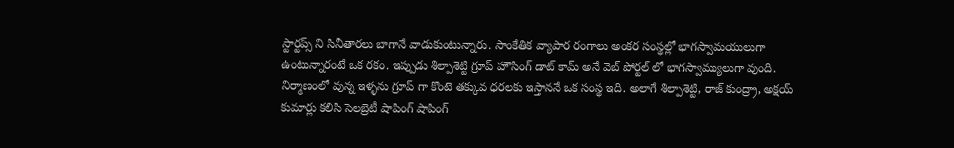స్టార్టప్స్ ని సినీతారలు బాగానే వాడుకుంటున్నారు. సాంకేతిక వ్యాపార రంగాలు అంకర సంస్థల్లో భాగస్వామయులుగా ఉంటున్నారంటే ఒక రకం. ఇప్పుడు శిల్పాశెట్టి గ్రూప్ హౌసింగ్ డాట్ కామ్ అనే వెబ్ పోర్టల్ లో భాగస్వామ్యులుగా వుంది. నిర్మాణంలో వున్న ఇళ్ళను గ్రూప్ గా కొంటె తక్కువ ధరలకు ఇస్తాననే ఒక సంస్థ ఇది. అలాగే శిల్పాశెట్టి, రాజ్ కుంద్ర్రా, అక్షయ్ కుమార్లు కలిసి సెలబ్రెటీ షాపింగ్ షాపింగ్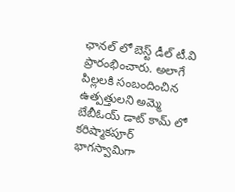ఛానల్ లో బెస్ట్ డీల్ టీ.వి ప్రారంభించారు. అలాగే పిల్లలకి సంబందించిన ఉత్పత్తులని అమ్మె బేబీఓయ్ డాట్ కామ్ లో కరిష్మాకపూర్ భాగస్వామిగా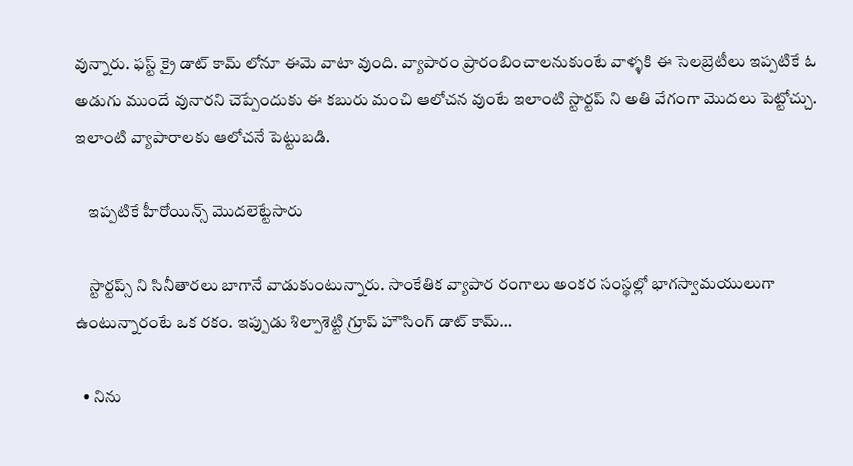వున్నారు. ఫస్ట్ క్రై డాట్ కామ్ లోనూ ఈమె వాటా వుంది. వ్యాపారం ప్రారంబించాలనుకుంటే వాళ్ళకి ఈ సెలబ్రెటీలు ఇప్పటికే ఓ అడుగు ముందే వునారని చెప్పేందుకు ఈ కబురు మంచి ఆలోచన వుంటే ఇలాంటి స్టార్టప్ ని అతి వేగంగా మొదలు పెట్టోచ్చు. ఇలాంటి వ్యాపారాలకు ఆలోచనే పెట్టుబడి.

    ఇప్పటికే హీరోయిన్స్ మొదలెట్టేసారు

    స్టార్టప్స్ ని సినీతారలు బాగానే వాడుకుంటున్నారు. సాంకేతిక వ్యాపార రంగాలు అంకర సంస్థల్లో భాగస్వామయులుగా ఉంటున్నారంటే ఒక రకం. ఇప్పుడు శిల్పాశెట్టి గ్రూప్ హౌసింగ్ డాట్ కామ్…

  • నిను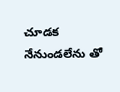చూడక నేనుండలేను తో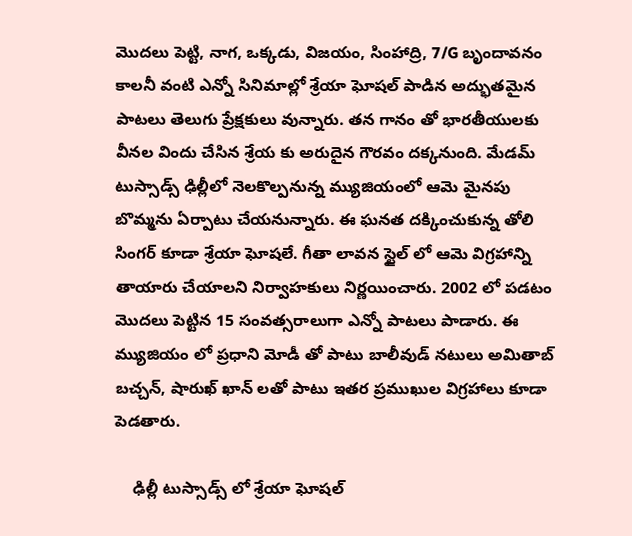మొదలు పెట్టి, నాగ, ఒక్కడు, విజయం, సింహాద్రి, 7/G బృందావనం కాలనీ వంటి ఎన్నో సినిమాల్లో శ్రేయా ఘోషల్ పాడిన అద్భుతమైన పాటలు తెలుగు ప్రేక్షకులు వున్నారు. తన గానం తో భారతీయులకు వీనల విందు చేసిన శ్రేయ కు అరుదైన గౌరవం దక్కనుంది. మేడమ్ టుస్సాడ్స్ ఢిల్లీలో నెలకొల్పనున్న మ్యుజియంలో ఆమె మైనపు బొమ్మను ఏర్పాటు చేయనున్నారు. ఈ ఘనత దక్కించుకున్న తోలి సింగర్ కూడా శ్రేయా ఘోషలే. గీతా లావన స్టైల్ లో ఆమె విగ్రహాన్ని తాయారు చేయాలని నిర్వాహకులు నిర్ణయించారు. 2002 లో పడటం మొదలు పెట్టిన 15 సంవత్సరాలుగా ఎన్నో పాటలు పాడారు. ఈ మ్యుజియం లో ప్రధాని మోడీ తో పాటు బాలీవుడ్ నటులు అమితాబ్ బచ్చన్, షారుఖ్ ఖాన్ లతో పాటు ఇతర ప్రముఖుల విగ్రహాలు కూడా పెడతారు.

    ఢిల్లీ టుస్సాడ్స్ లో శ్రేయా ఘోషల్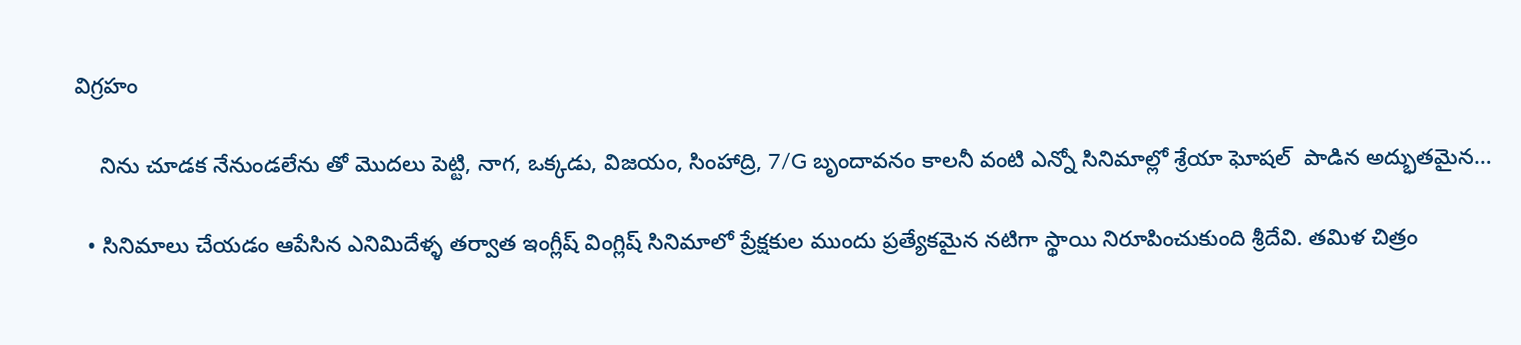విగ్రహం

    నిను చూడక నేనుండలేను తో మొదలు పెట్టి, నాగ, ఒక్కడు, విజయం, సింహాద్రి, 7/G బృందావనం కాలనీ వంటి ఎన్నో సినిమాల్లో శ్రేయా ఘోషల్  పాడిన అద్భుతమైన…

  • సినిమాలు చేయడం ఆపేసిన ఎనిమిదేళ్ళ తర్వాత ఇంగ్లీష్ వింగ్లిష్ సినిమాలో ప్రేక్షకుల ముందు ప్రత్యేకమైన నటిగా స్థాయి నిరూపించుకుంది శ్రీదేవి. తమిళ చిత్రం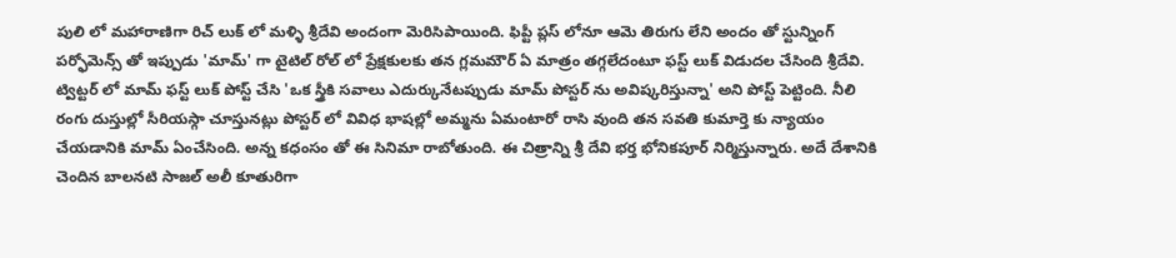పులి లో మహారాణిగా రిచ్ లుక్ లో మళ్ళి శ్రీదేవి అందంగా మెరిసిపాయింది. ఫిప్టీ ప్లస్ లోనూ ఆమె తిరుగు లేని అందం తో స్టున్నింగ్ పర్ఫోమెన్స్ తో ఇప్పుడు 'మామ్' గా టైటిల్ రోల్ లో ప్రేక్షకులకు తన గ్లమమౌర్ ఏ మాత్రం తగ్గలేదంటూ ఫస్ట్ లుక్ విడుదల చేసింది శ్రీదేవి. ట్విట్టర్ లో మామ్ ఫస్ట్ లుక్ పోస్ట్ చేసి 'ఒక స్త్రీకి సవాలు ఎదుర్కునేటప్పుడు మామ్ పోస్టర్ ను అవిష్కరిస్తున్నా' అని పోస్ట్ పెట్టింది. నీలి రంగు దుస్తుల్లో సీరియస్గా చూస్తునట్లు పోస్టర్ లో వివిధ భాషల్లో అమ్మను ఏమంటారో రాసి వుంది తన సవతి కుమార్తె కు న్యాయం చేయడానికి మామ్ ఏంచేసింది. అన్న కధంసం తో ఈ సినిమా రాబోతుంది. ఈ చిత్రాన్ని శ్రీ దేవి భర్త భోనికపూర్ నిర్మిస్తున్నారు. అదే దేశానికి చెందిన బాలనటి సాజల్ అలీ కూతురిగా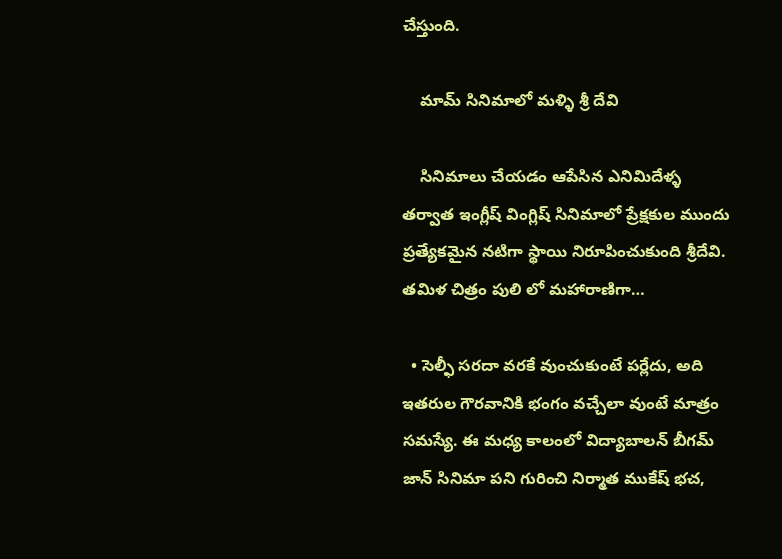చేస్తుంది.

    మామ్ సినిమాలో మళ్ళి శ్రీ దేవి

    సినిమాలు చేయడం ఆపేసిన ఎనిమిదేళ్ళ తర్వాత ఇంగ్లీష్ వింగ్లిష్ సినిమాలో ప్రేక్షకుల ముందు ప్రత్యేకమైన నటిగా స్థాయి నిరూపించుకుంది శ్రీదేవి. తమిళ చిత్రం పులి లో మహారాణిగా…

  • సెల్ఫీ సరదా వరకే వుంచుకుంటే పర్లేదు, అది ఇతరుల గౌరవానికి భంగం వచ్చేలా వుంటే మాత్రం సమస్యే. ఈ మధ్య కాలంలో విద్యాబాలన్ బీగమ్ జాన్ సినిమా పని గురించి నిర్మాత ముకేష్ భచ,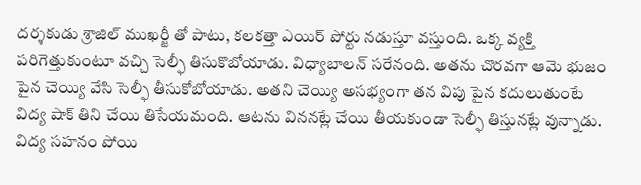దర్శకుడు శ్రాజిల్ ముఖర్జీ తో పాటు, కలకత్తా ఎయిర్ పోర్టు నడుస్తూ వస్తుంది. ఒక్క వ్యక్తి పరిగెత్తుకుంటూ వచ్చి సెల్ఫీ తిసుకొబోయాడు. విధ్యాబాలన్ సరేనంది. అతను చొరవగా ఆమె భుజం పైన చెయ్యి వేసి సెల్ఫీ తీసుకోబోయాడు. అతని చెయ్యి అసభ్యంగా తన విపు పైన కదులుతుంటే విద్య షాక్ తిని చేయి తిసేయమంది. ఆటను విననట్లే చేయి తీయకుండా సెల్ఫీ తిస్తునట్లే వున్నాడు. విద్య సహనం పోయి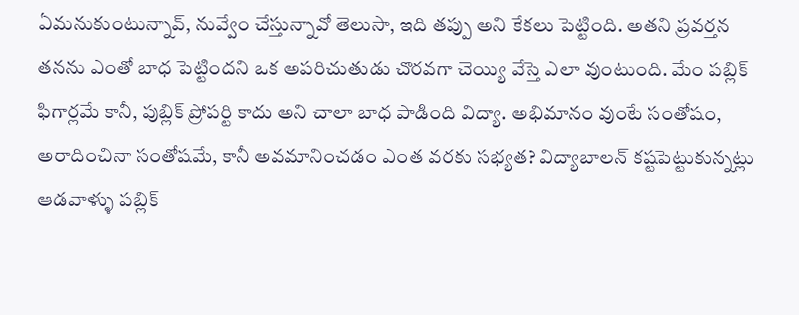ఏమనుకుంటున్నావ్, నువ్వేం చేస్తున్నావో తెలుసా, ఇది తప్పు అని కేకలు పెట్టింది. అతని ప్రవర్తన తనను ఎంతో బాధ పెట్టిందని ఒక అపరిచుతుడు చొరవగా చెయ్యి వేస్తె ఎలా వుంటుంది. మేం పబ్లిక్ ఫిగార్లమే కానీ, పుబ్లిక్ ప్రోపర్టి కాదు అని చాలా బాధ పాడింది విద్యా. అభిమానం వుంటే సంతోషం, అరాదించినా సంతోషమే, కానీ అవమానించడం ఎంత వరకు సభ్యత? విద్యాబాలన్ కష్టపెట్టుకున్నట్లు ఆడవాళ్ళు పబ్లిక్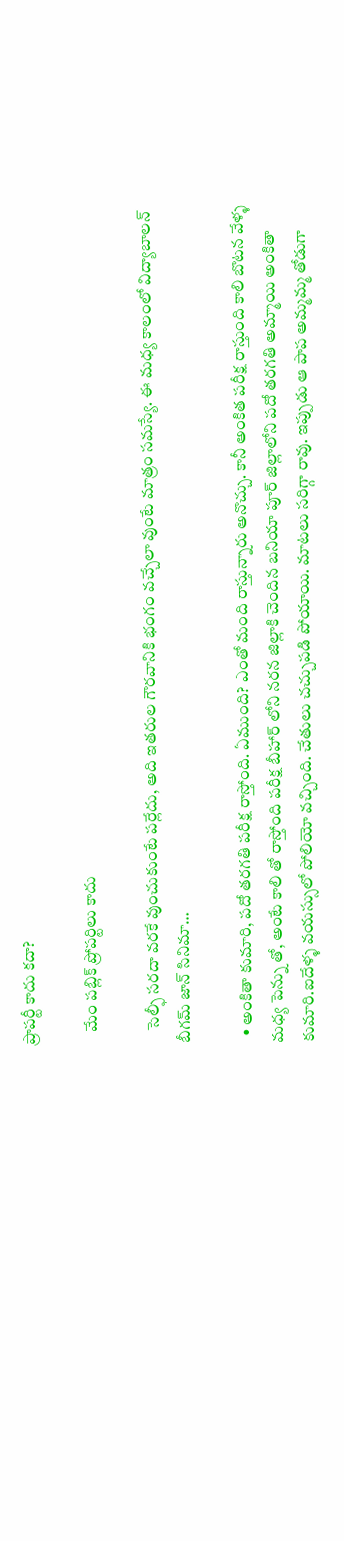ప్రాపర్టీ కాదు కదా?

    మేం పబ్లిక్ ప్రోపర్టిలు కాదు

    సెల్ఫీ సరదా వరకే వుంచుకుంటే పర్లేదు, అది ఇతరుల గౌరవానికి భంగం వచ్చేలా వుంటే మాత్రం సమస్యే. ఈ మధ్య కాలంలో విద్యాబాలన్ బీగమ్ జాన్ సినిమా…

  • అంకితా కుమారి, పదో తరగతి పరీక్ష రాస్తోంది. ఏముంది? ఎంతో మంది రాస్తున్నారు అనొచ్చు. కానీ అంకిత పరీక్ష రాస్తుంది కాలి బొటన వేళ్ళ మధ్య పెన్ను తో, అంటే కాలి తో రాస్తోంది పరీక్ష బీహార్ లోని నరన జిల్లాకి చెందిన బనియా పూర్ జిల్లాలోని పదో తరగతి అమ్మాయి అంకితా కుమారి.ఐదేళ్ళ వయస్సులో పోలియో వచ్చింది. చేతులు చచ్చుపడి పోయాయి. మాటలు సరిగ్గా రావు. ఇప్పుడు ఆ పాప అమ్మమ్మ తోడుగా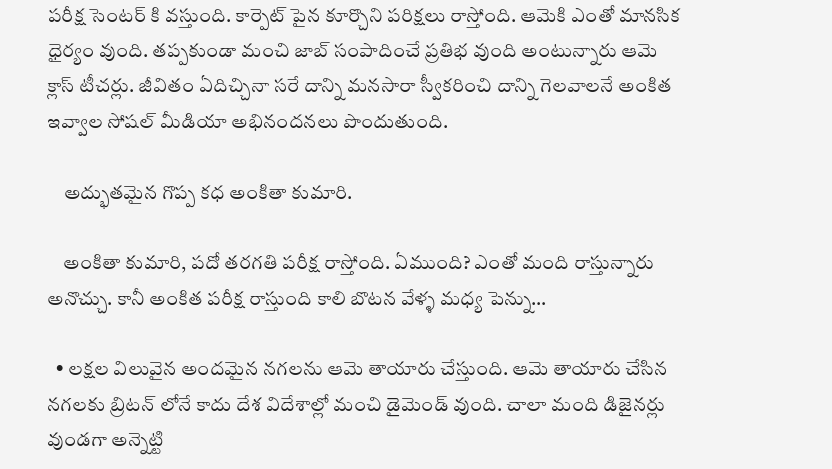పరీక్ష సెంటర్ కి వస్తుంది. కార్పెట్ పైన కూర్చొని పరిక్షలు రాస్తోంది. ఆమెకి ఎంతో మానసిక ధైర్యం వుంది. తప్పకుండా మంచి జాబ్ సంపాదించే ప్రతిభ వుంది అంటున్నారు ఆమె క్లాస్ టీచర్లు. జీవితం ఏదిచ్చినా సరే దాన్ని మనసారా స్వీకరించి దాన్ని గెలవాలనే అంకిత ఇవ్వాల సోషల్ మీడియా అభినందనలు పొందుతుంది.

    అద్భుతమైన గొప్ప కధ అంకితా కుమారి.

    అంకితా కుమారి, పదో తరగతి పరీక్ష రాస్తోంది. ఏముంది? ఎంతో మంది రాస్తున్నారు అనొచ్చు. కానీ అంకిత పరీక్ష రాస్తుంది కాలి బొటన వేళ్ళ మధ్య పెన్ను…

  • లక్షల విలువైన అందమైన నగలను ఆమె తాయారు చేస్తుంది. ఆమె తాయారు చేసిన నగలకు బ్రిటన్ లోనే కాదు దేశ విదేశాల్లో మంచి డైమెండ్ వుంది. చాలా మంది డిజైనర్లు వుండగా అన్నెట్టి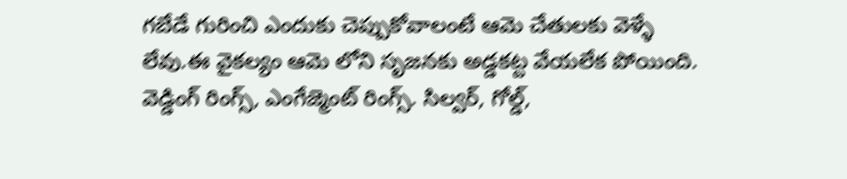గబేడే గురించి ఎందుకు చెప్పుకోవాలంటే ఆమె చేతులకు వెళ్ళే లేవు.ఈ వైకల్యం ఆమె లోని సృజనకు అడ్డకట్ట వేయలేక పోయింది. వెడ్డింగ్ రింగ్స్, ఎంగేజ్మెంట్ రింగ్స్. సిల్వర్, గోల్డ్,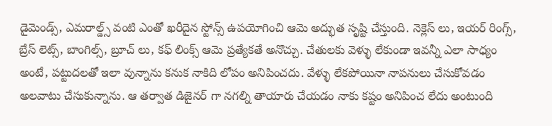డైమెండ్స్, ఎమరాల్డ్స్ వంటి ఎంతో ఖరీదైన స్టోన్స్ ఉపయోగించి ఆమె అద్భుత సృష్టి చేస్తుంది. నెక్లెస్ లు, ఇయర్ రింగ్స్, బ్రేస్ లెట్స్, బాంగిల్స్, బ్రూచ్ లు, కఫ్ లింక్స్ ఆమె ప్రత్యేకతే అనొచ్చు. చేతులకు వెళ్ళు లేకుండా ఇవన్నీ ఎలా సాధ్యం అంటే, పట్టుదలతో ఇలా వున్నాను కనుక నాకిది లోపం అనిపించదు. వేళ్ళు లేకపోయినా నాపనులు చేసుకోవడం అలవాటు చేసుకున్నాను. ఆ తర్వాత డిజైనర్ గా నగల్ని తాయారు చేయడం నాకు కష్టం అనిపించ లేదు అంటుంది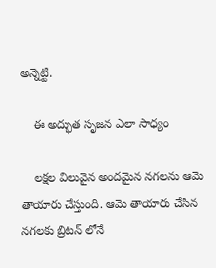అన్నెట్టి.

    ఈ అద్భుత సృజన ఎలా సాధ్యం

    లక్షల విలువైన అందమైన నగలను ఆమె తాయారు చేస్తుంది. ఆమె తాయారు చేసిన నగలకు బ్రిటన్ లోనే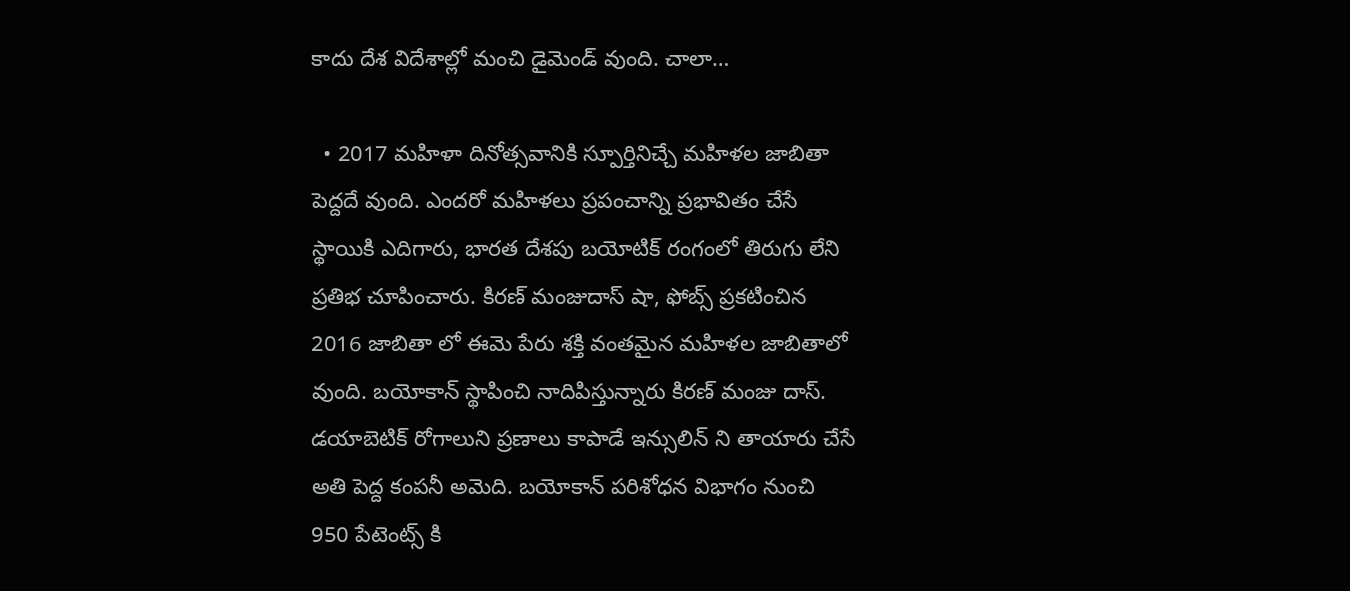కాదు దేశ విదేశాల్లో మంచి డైమెండ్ వుంది. చాలా…

  • 2017 మహిళా దినోత్సవానికి స్పూర్తినిచ్చే మహిళల జాబితా పెద్దదే వుంది. ఎందరో మహిళలు ప్రపంచాన్ని ప్రభావితం చేసే స్థాయికి ఎదిగారు, భారత దేశపు బయోటిక్ రంగంలో తిరుగు లేని ప్రతిభ చూపించారు. కిరణ్ మంజుదాస్ షా, ఫోబ్స్ ప్రకటించిన 2016 జాబితా లో ఈమె పేరు శక్తి వంతమైన మహిళల జాబితాలో వుంది. బయోకాన్ స్థాపించి నాదిపిస్తున్నారు కిరణ్ మంజు దాస్. డయాబెటిక్ రోగాలుని ప్రణాలు కాపాడే ఇన్సులిన్ ని తాయారు చేసే అతి పెద్ద కంపనీ అమెది. బయోకాన్ పరిశోధన విభాగం నుంచి 950 పేటెంట్స్ కి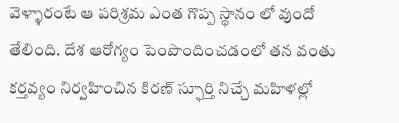వెళ్ళారంటే ఆ పరిశ్రమ ఎంత గొప్ప స్థానం లో వుందో తేలింది. దేశ ఆరోగ్యం పెంపొందించడంలో తన వంతు కర్తవ్యం నిర్వహించిన కిరణ్ స్ఫూర్తి నిచ్చే మహిళల్లో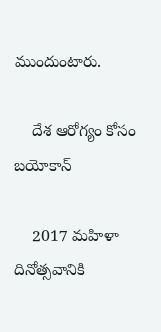ముందుంటారు.

    దేశ ఆరోగ్యం కోసం బయోకాన్

    2017 మహిళా దినోత్సవానికి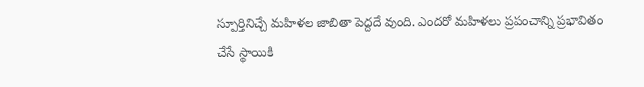స్పూర్తినిచ్చే మహిళల జాబితా పెద్దదే వుంది. ఎందరో మహిళలు ప్రపంచాన్ని ప్రభావితం చేసే స్థాయికి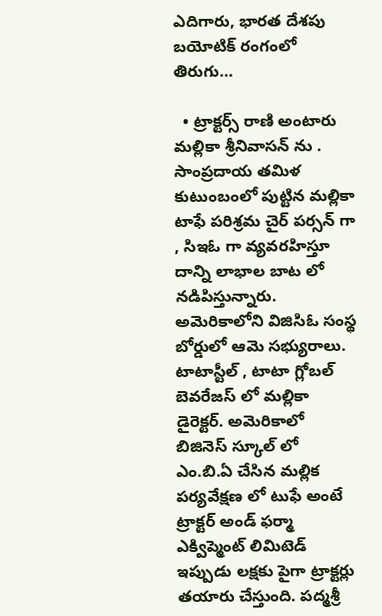ఎదిగారు, భారత దేశపు బయోటిక్ రంగంలో తిరుగు…

  • ట్రాక్టర్స్ రాణి అంటారు మల్లికా శ్రీనివాసన్ ను . సాంప్రదాయ తమిళ కుటుంబంలో పుట్టిన మల్లికా టాఫే పరిశ్రమ చైర్ పర్సన్ గా , సిఇఓ గా వ్యవరహిస్తూ దాన్ని లాభాల బాట లో నడిపిస్తున్నారు. అమెరికాలోని విజిసిఓ సంస్థ బోర్డులో ఆమె సభ్యురాలు. టాటాస్టీల్ , టాటా గ్లోబల్ బెవరేజస్ లో మల్లికా డైరెక్టర్. అమెరికాలో బిజినెస్ స్కూల్ లో ఎం.బి.ఏ చేసిన మల్లిక పర్యవేక్షణ లో టుఫే అంటే ట్రాక్టర్ అండ్ ఫర్మా ఎక్విప్మెంట్ లిమిటెడ్ ఇప్పుడు లక్షకు పైగా ట్రాక్టర్లు తయారు చేస్తుంది. పద్మశ్రీ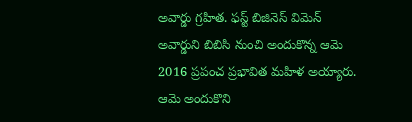అవార్డు గ్రహిత. ఫస్ట్ బిజినెస్ విమెన్ అవార్డుని బిబిసి నుంచి అందుకొన్న ఆమె 2016 ప్రపంచ ప్రభావిత మహిళ అయ్యారు. ఆమె అందుకొని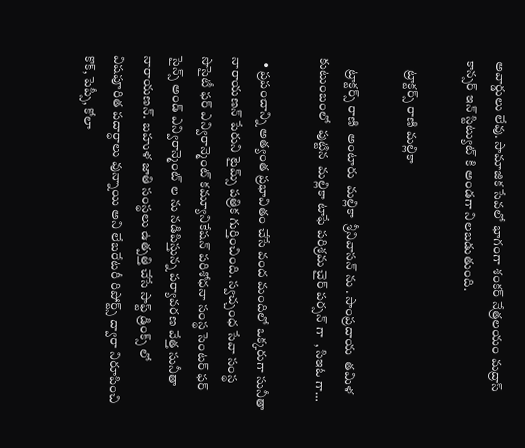అవార్డులు లేవు. సామాజిక సేవలో భాగంగా శంకర్ నేత్రలయం మద్రాస్ కాన్సర్ ఇన్ స్టిట్యుట్ కి అండగా నిలబడుతుంది.

    ట్రాక్టర్స్ రాణి మల్లికా

    ట్రాక్టర్స్ రాణి  అంటారు  మల్లికా  శ్రీనివాసన్ ను . సాంప్రదాయ  తమిళ  కుటుంబంలో  పుట్టిన  మల్లికా టాఫే పరిశ్రమ చైర్ పర్సన్ గా  , సిఇఓ గా…

  • ప్రపంచాన్ని అత్యంత ప్రభావితం చేసే వంద మందిలో ఒక్కరుగా సునీతా నారాయణన్ పేరుని టైమ్స్ పత్రిక గుర్తించింది. స్వచ్చంధ సేవా సంస్థ సొసైటీ ఫర్ ఎన్విరాన్మెంట్ కమ్యూనికేషన్ పరిశోధనా సంస్థ సెంటర్ ఫర్ సైన్స్ అండ్ ఎన్విరాన్మెంట్ ల ను నడిపిస్తున్న పర్యావరణ వేత్త సునీతా నారాయణన్. బహుళ జాతి సంస్థలు ఉత్పత్తి చేసే సాఫ్ట్ డ్రింక్స్ లో విషపూరిత పదార్ధాలు వున్నాయి అని లేబరేటరీ రిపోర్ట్స్ ద్వారా నిరూపించి కొక్, పెప్సీ, కోలా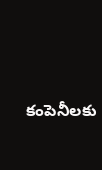కంపెనీలకు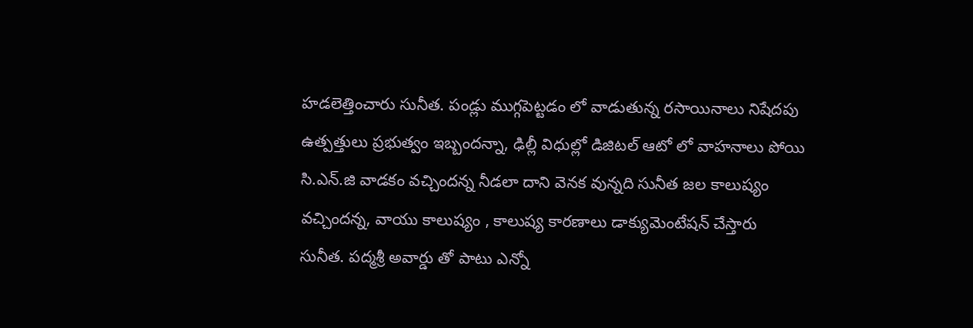హడలెత్తించారు సునీత. పండ్లు ముగ్గపెట్టడం లో వాడుతున్న రసాయినాలు నిషేదపు ఉత్పత్తులు ప్రభుత్వం ఇబ్బందన్నా, ఢిల్లీ విధుల్లో డిజిటల్ ఆటో లో వాహనాలు పోయి సి.ఎన్.జి వాడకం వచ్చిందన్న నీడలా దాని వెనక వున్నది సునీత జల కాలుష్యం వచ్చిందన్న, వాయు కాలుష్యం , కాలుష్య కారణాలు డాక్యుమెంటేషన్ చేస్తారు సునీత. పద్మశ్రీ అవార్డు తో పాటు ఎన్నో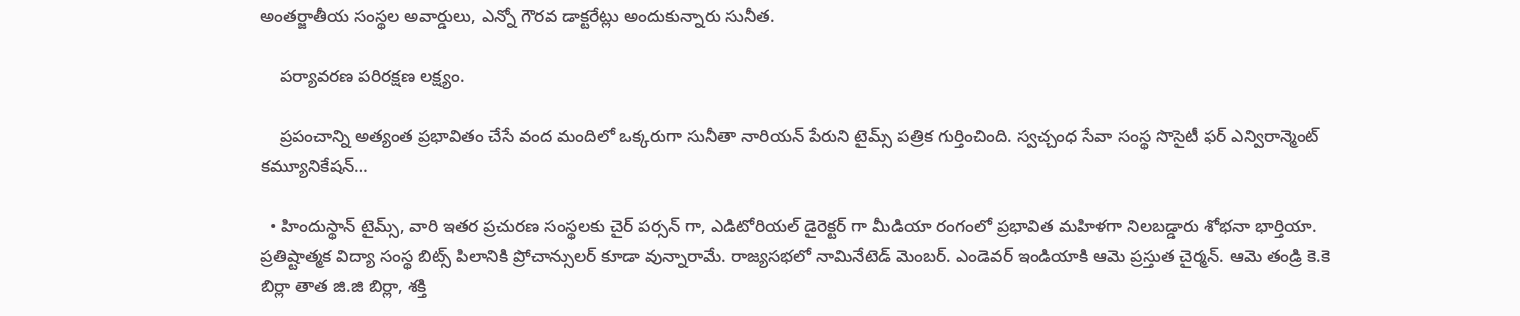అంతర్జాతీయ సంస్థల అవార్డులు, ఎన్నో గౌరవ డాక్టరేట్లు అందుకున్నారు సునీత.

    పర్యావరణ పరిరక్షణ లక్ష్యం.

    ప్రపంచాన్ని అత్యంత ప్రభావితం చేసే వంద మందిలో ఒక్కరుగా సునీతా నారియన్ పేరుని టైమ్స్ పత్రిక గుర్తించింది. స్వచ్చంధ సేవా సంస్థ సొసైటీ ఫర్ ఎన్విరాన్మెంట్ కమ్యూనికేషన్…

  • హిందుస్థాన్ టైమ్స్, వారి ఇతర ప్రచురణ సంస్థలకు చైర్ పర్సన్ గా, ఎడిటోరియల్ డైరెక్టర్ గా మీడియా రంగంలో ప్రభావిత మహిళగా నిలబడ్డారు శోభనా భార్తియా. ప్రతిష్టాత్మక విద్యా సంస్థ బిట్స్ పిలానికి ప్రోచాన్సులర్ కూడా వున్నారామే. రాజ్యసభలో నామినేటెడ్ మెంబర్. ఎండెవర్ ఇండియాకి ఆమె ప్రస్తుత చైర్మన్. ఆమె తండ్రి కె.కె బిర్లా తాత జి.జి బిర్లా, శక్తి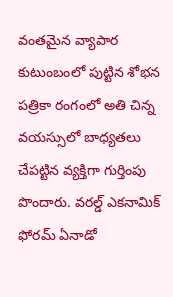వంతమైన వ్యాపార కుటుంబంలో పుట్టిన శోభన పత్రికా రంగంలో అతి చిన్న వయస్సులో బాధ్యతలు చేపట్టిన వ్యక్తిగా గుర్తింపు పొందారు. వరల్డ్ ఎకనామిక్ ఫోరమ్ ఏనాడో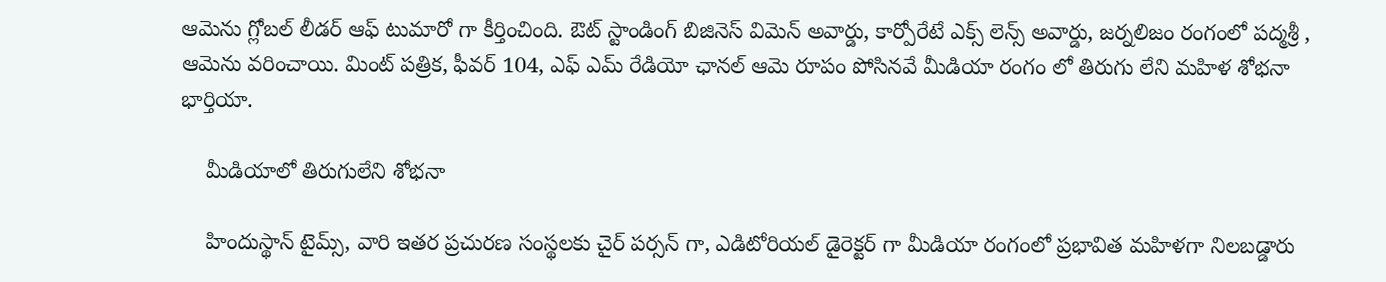ఆమెను గ్లోబల్ లీడర్ ఆఫ్ టుమారో గా కీర్తించింది. ఔట్ స్టాండింగ్ బిజినెస్ విమెన్ అవార్డు, కార్పోరేటే ఎక్స్ లెన్స్ అవార్డు, జర్నలిజం రంగంలో పద్మశ్రీ , ఆమెను వరించాయి. మింట్ పత్రిక, ఫీవర్ 104, ఎఫ్ ఎమ్ రేడియో ఛానల్ ఆమె రూపం పోసినవే మీడియా రంగం లో తిరుగు లేని మహిళ శోభనా భార్తియా.

    మీడియాలో తిరుగులేని శోభనా

    హిందుస్థాన్ టైమ్స్, వారి ఇతర ప్రచురణ సంస్థలకు చైర్ పర్సన్ గా, ఎడిటోరియల్ డైరెక్టర్ గా మీడియా రంగంలో ప్రభావిత మహిళగా నిలబడ్డారు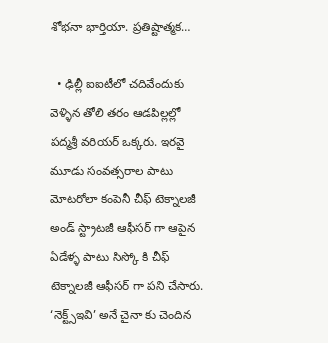శోభనా భార్తియా. ప్రతిష్టాత్మక…

  • ఢిల్లీ ఐఐటీలో చదివేందుకు వెళ్ళిన తోలి తరం ఆడపిల్లల్లో పద్మశ్రీ వరియర్ ఒక్కరు. ఇరవై మూడు సంవత్సరాల పాటు మోటరోలా కంపెనీ చీఫ్ టెక్నాలజీ అండ్ స్ట్రాటజీ ఆఫీసర్ గా ఆపైన ఏడేళ్ళ పాటు సిస్కో కి చీఫ్ టెక్నాలజీ ఆఫీసర్ గా పని చేసారు. ‘నెక్ట్స్ఇవి’ అనే చైనా కు చెందిన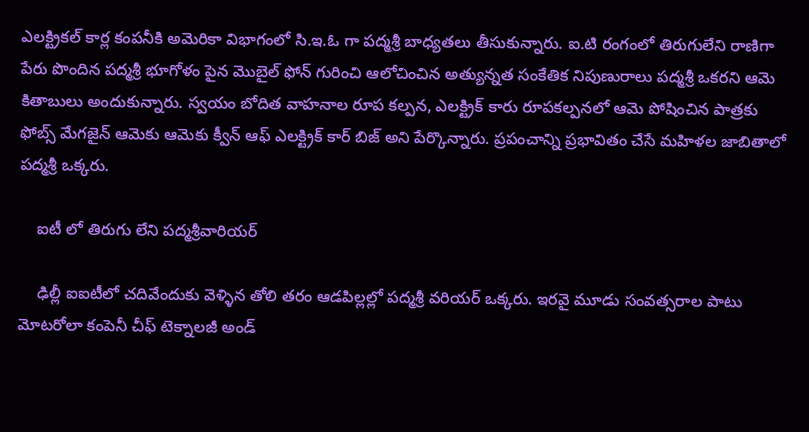ఎలక్ట్రికల్ కార్ల కంపనీకి అమెరికా విభాగంలో సి.ఇ.ఓ గా పద్మశ్రీ బాధ్యతలు తీసుకున్నారు. ఐ.టి రంగంలో తిరుగులేని రాణిగా పేరు పొందిన పద్మశ్రీ భూగోళం పైన మొబైల్ ఫోన్ గురించి ఆలోచించిన అత్యున్నత సంకేతిక నిపుణురాలు పద్మశ్రీ ఒకరని ఆమె కితాబులు అందుకున్నారు. స్వయం బోదిత వాహనాల రూప కల్పన, ఎలక్ట్రిక్ కారు రూపకల్పనలో ఆమె పోషించిన పాత్రకు ఫోబ్స్ మేగజైన్ ఆమెకు ఆమెకు క్వీన్ ఆఫ్ ఎలక్ట్రిక్ కార్ బిజ్ అని పేర్కొన్నారు. ప్రపంచాన్ని ప్రభావితం చేసే మహిళల జాబితాలో పద్మశ్రీ ఒక్కరు.

    ఐటీ లో తిరుగు లేని పద్మశ్రీవారియర్

    ఢిల్లీ ఐఐటీలో చదివేందుకు వెళ్ళిన తోలి తరం ఆడపిల్లల్లో పద్మశ్రీ వరియర్ ఒక్కరు. ఇరవై మూడు సంవత్సరాల పాటు మోటరోలా కంపెనీ చీఫ్ టెక్నాలజీ అండ్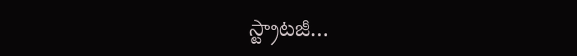స్ట్రాటజీ…